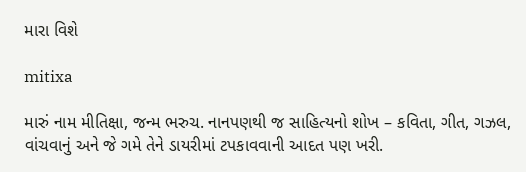મારા વિશે

mitixa

મારું નામ મીતિક્ષા, જન્મ ભરુચ. નાનપણથી જ સાહિત્યનો શોખ – કવિતા, ગીત, ગઝલ, વાંચવાનું અને જે ગમે તેને ડાયરીમાં ટપકાવવાની આદત પણ ખરી.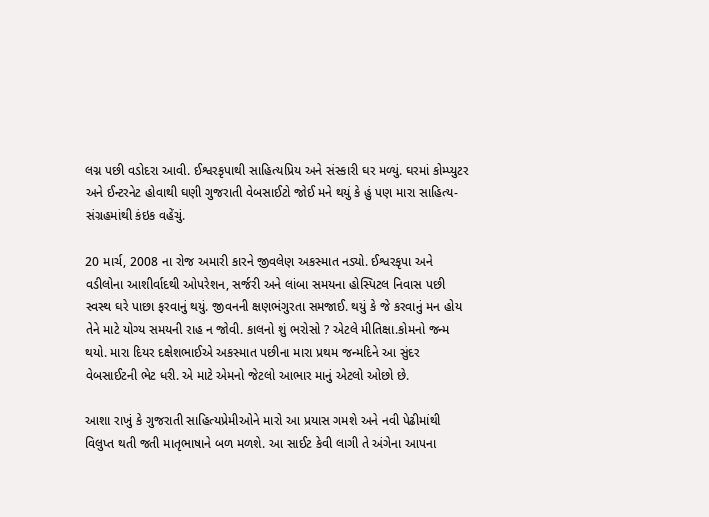લગ્ન પછી વડોદરા આવી. ઈશ્વરકૃપાથી સાહિત્યપ્રિય અને સંસ્કારી ઘર મળ્યું. ઘરમાં કોમ્પ્યુટર અને ઈન્ટરનેટ હોવાથી ઘણી ગુજરાતી વેબસાઈટો જોઈ મને થયું કે હું પણ મારા સાહિત્ય-સંગ્રહમાંથી કંઇક વહેંચું.

20 માર્ચ, 2008 ના રોજ અમારી કારને જીવલેણ અકસ્માત નડ્યો. ઈશ્વરકૃપા અને વડીલોના આશીર્વાદથી ઓપરેશન, સર્જરી અને લાંબા સમયના હોસ્પિટલ નિવાસ પછી સ્વસ્થ ઘરે પાછા ફરવાનું થયું. જીવનની ક્ષણભંગુરતા સમજાઈ. થયું કે જે કરવાનું મન હોય તેને માટે યોગ્ય સમયની રાહ ન જોવી. કાલનો શું ભરોસો ? એટલે મીતિક્ષા.કોમનો જન્મ થયો. મારા દિયર દક્ષેશભાઈએ અકસ્માત પછીના મારા પ્રથમ જન્મદિને આ સુંદર વેબસાઈટની ભેટ ધરી. એ માટે એમનો જેટલો આભાર માનું એટલો ઓછો છે.

આશા રાખું કે ગુજરાતી સાહિત્યપ્રેમીઓને મારો આ પ્રયાસ ગમશે અને નવી પેઢીમાંથી વિલુપ્ત થતી જતી માતૃભાષાને બળ મળશે. આ સાઈટ કેવી લાગી તે અંગેના આપના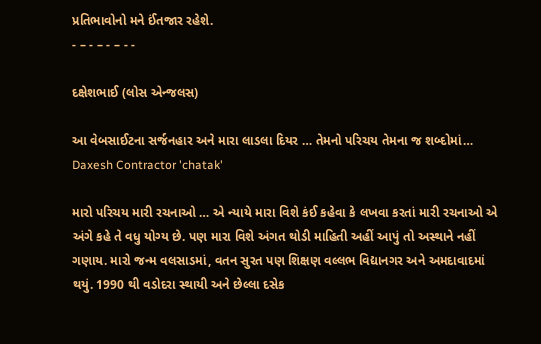પ્રતિભાવોનો મને ઈંતજાર રહેશે.
- – - – - – - -

દક્ષેશભાઈ (લોસ એન્જલસ)

આ વેબસાઈટના સર્જનહાર અને મારા લાડલા દિયર … તેમનો પરિચય તેમના જ શબ્દોમાં…
Daxesh Contractor 'chatak'

મારો પરિચય મારી રચનાઓ … એ ન્યાયે મારા વિશે કંઈ કહેવા કે લખવા કરતાં મારી રચનાઓ એ અંગે કહે તે વધુ યોગ્ય છે. પણ મારા વિશે અંગત થોડી માહિતી અહીં આપું તો અસ્થાને નહીં ગણાય. મારો જન્મ વલસાડમાં, વતન સુરત પણ શિક્ષણ વલ્લભ વિદ્યાનગર અને અમદાવાદમાં થયું. 1990 થી વડોદરા સ્થાયી અને છેલ્લા દસેક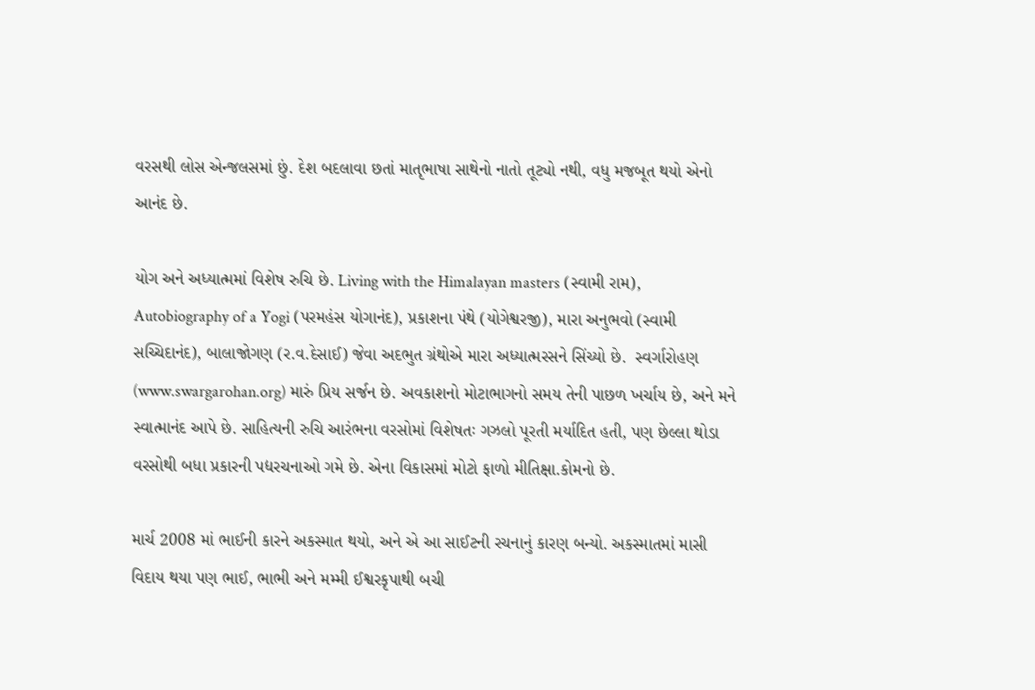વરસથી લોસ એન્જલસમાં છું. દેશ બદલાવા છતાં માતૃભાષા સાથેનો નાતો તૂટ્યો નથી, વધુ મજબૂત થયો એનો આનંદ છે.

યોગ અને અધ્યાત્મમાં વિશેષ રુચિ છે. Living with the Himalayan masters (સ્વામી રામ), Autobiography of a Yogi (પરમહંસ યોગાનંદ), પ્રકાશના પંથે (યોગેશ્વરજી), મારા અનુભવો (સ્વામી સચ્ચિદાનંદ), બાલાજોગણ (ર.વ.દેસાઈ) જેવા અદભુત ગ્રંથોએ મારા અધ્યાત્મરસને સિંચ્યો છે.  સ્વર્ગારોહણ (www.swargarohan.org) મારું પ્રિય સર્જન છે. અવકાશનો મોટાભાગનો સમય તેની પાછળ ખર્ચાય છે, અને મને સ્વાત્માનંદ આપે છે. સાહિત્યની રુચિ આરંભના વરસોમાં વિશેષતઃ ગઝલો પૂરતી મર્યાદિત હતી, પણ છેલ્લા થોડા વરસોથી બધા પ્રકારની પદ્યરચનાઓ ગમે છે. એના વિકાસમાં મોટો ફાળો મીતિક્ષા.કોમનો છે.

માર્ચ 2008 માં ભાઈની કારને અકસ્માત થયો, અને એ આ સાઈટની રચનાનું કારણ બન્યો. અકસ્માતમાં માસી વિદાય થયા પણ ભાઈ, ભાભી અને મમ્મી ઈશ્વરકૃપાથી બચી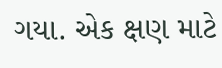ગયા. એક ક્ષણ માટે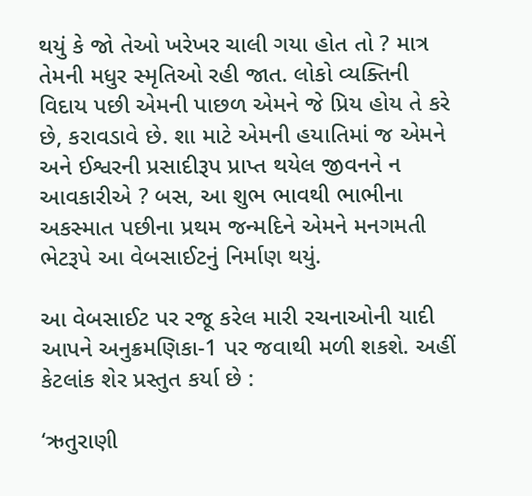થયું કે જો તેઓ ખરેખર ચાલી ગયા હોત તો ? માત્ર તેમની મધુર સ્મૃતિઓ રહી જાત. લોકો વ્યક્તિની વિદાય પછી એમની પાછળ એમને જે પ્રિય હોય તે કરે છે, કરાવડાવે છે. શા માટે એમની હયાતિમાં જ એમને અને ઈશ્વરની પ્રસાદીરૂપ પ્રાપ્ત થયેલ જીવનને ન આવકારીએ ? બસ, આ શુભ ભાવથી ભાભીના અકસ્માત પછીના પ્રથમ જન્મદિને એમને મનગમતી ભેટરૂપે આ વેબસાઈટનું નિર્માણ થયું.

આ વેબસાઈટ પર રજૂ કરેલ મારી રચનાઓની યાદી આપને અનુક્રમણિકા-1 પર જવાથી મળી શકશે. અહીં કેટલાંક શેર પ્રસ્તુત કર્યા છે :

‘ઋતુરાણી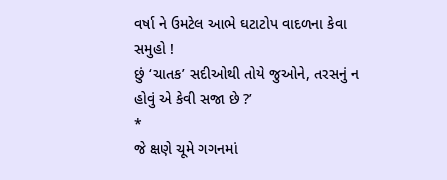વર્ષા ને ઉમટેલ આભે ઘટાટોપ વાદળના કેવા સમુહો !
છું ‘ચાતક’ સદીઓથી તોયે જુઓને, તરસનું ન હોવું એ કેવી સજા છે ?’
*
જે ક્ષણે ચૂમે ગગનમાં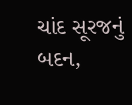ચાંદ સૂરજનું બદન,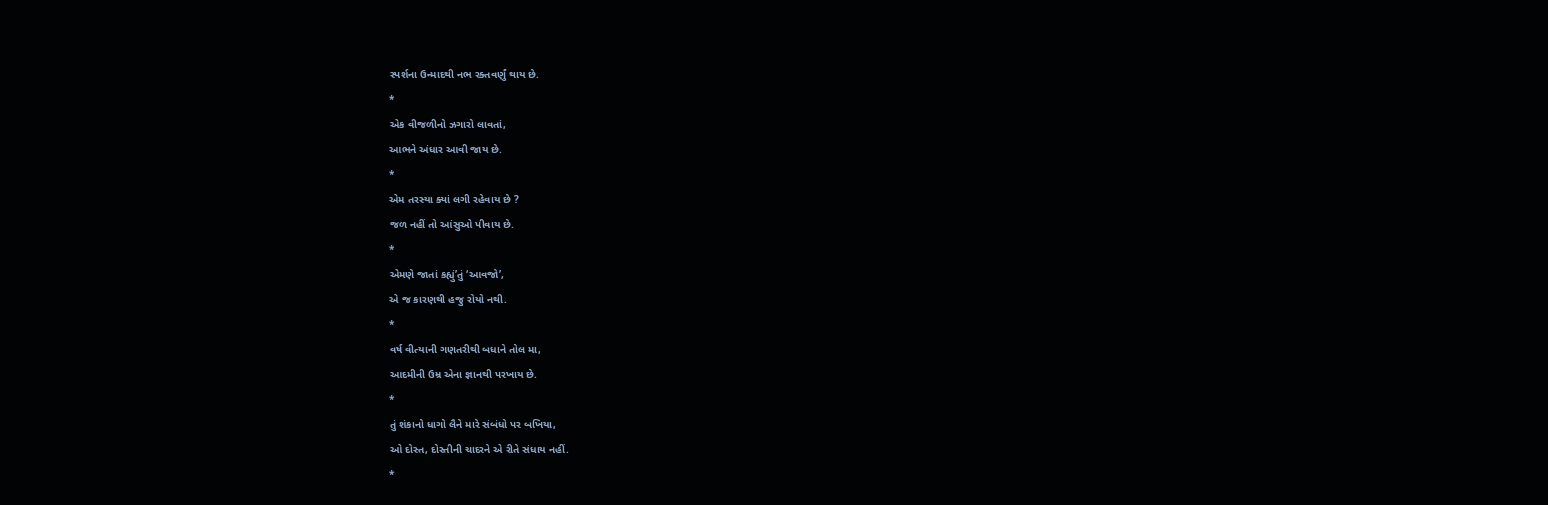સ્પર્શના ઉન્માદથી નભ રક્તવર્ણું થાય છે.
*
એક વીજળીનો ઝગારો લાવતાં,
આભને અંધાર આવી જાય છે.
*
એમ તરસ્યા ક્યાં લગી રહેવાય છે ?
જળ નહીં તો આંસુઓ પીવાય છે.
*
એમણે જાતાં કહ્યું’તું ‘આવજો’,
એ જ કારણથી હજુ રોયો નથી.
*
વર્ષ વીત્યાની ગણતરીથી બધાને તોલ મા,
આદમીની ઉમ્ર એના જ્ઞાનથી પરખાય છે.
*
તું શંકાનો ધાગો લૈને મારે સંબંધો પર બખિયા,
ઓ દોસ્ત, દોસ્તીની ચાદરને એ રીતે સંધાય નહીં.
*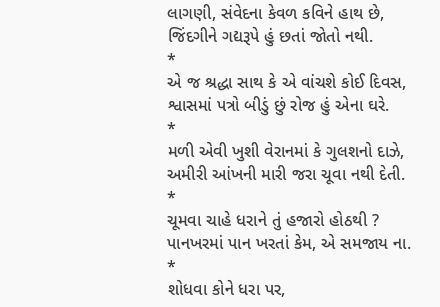લાગણી, સંવેદના કેવળ કવિને હાથ છે,
જિંદગીને ગદ્યરૂપે હું છતાં જોતો નથી.
*
એ જ શ્રદ્ધા સાથ કે એ વાંચશે કોઈ દિવસ,
શ્વાસમાં પત્રો બીડું છું રોજ હું એના ઘરે.
*
મળી એવી ખુશી વેરાનમાં કે ગુલશનો દાઝે,
અમીરી આંખની મારી જરા ચૂવા નથી દેતી.
*
ચૂમવા ચાહે ધરાને તું હજારો હોઠથી ?
પાનખરમાં પાન ખરતાં કેમ, એ સમજાય ના.
*
શોધવા કોને ધરા પર,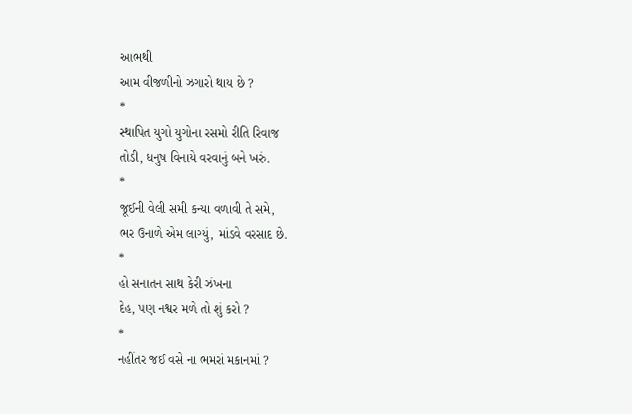આભથી
આમ વીજળીનો ઝગારો થાય છે ?
*
સ્થાપિત યુગો યુગોના રસમો રીતિ રિવાજ
તોડી, ધનુષ વિનાયે વરવાનું બને ખરું.
*
જૂઈની વેલી સમી કન્યા વળાવી તે સમે,
ભર ઉનાળે એમ લાગ્યું, માંડવે વરસાદ છે.
*
હો સનાતન સાથ કેરી ઝંખના
દેહ, પણ નશ્વર મળે તો શું કરો ?
*
નહીંતર જઈ વસે ના ભમરાં મકાનમાં ?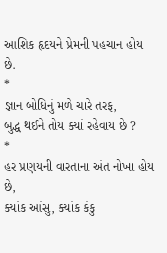આશિક હૃદયને પ્રેમની પહચાન હોય છે.
*
જ્ઞાન બોધિનું મળે ચારે તરફ,
બુદ્ધ થઈને તોય ક્યાં રહેવાય છે ?
*
હર પ્રણયની વારતાના અંત નોખા હોય છે,
ક્યાંક આંસુ, ક્યાંક કંકુ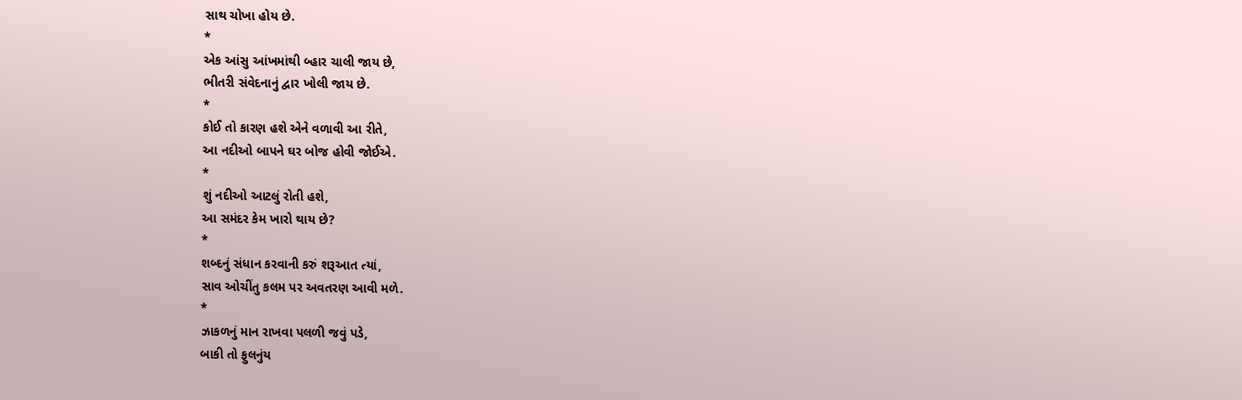સાથ ચોખા હોય છે.
*
એક આંસુ આંખમાંથી બ્હાર ચાલી જાય છે,
ભીતરી સંવેદનાનું દ્વાર ખોલી જાય છે.
*
કોઈ તો કારણ હશે એને વળાવી આ રીતે,
આ નદીઓ બાપને ઘર બોજ હોવી જોઈએ.
*
શું નદીઓ આટલું રોતી હશે,
આ સમંદર કેમ ખારો થાય છે?
*
શબ્દનું સંધાન કરવાની કરું શરૂઆત ત્યાં,
સાવ ઓચીંતુ કલમ પર અવતરણ આવી મળે.
*
ઝાકળનું માન રાખવા પલળી જવું પડે,
બાકી તો ફુલનુંય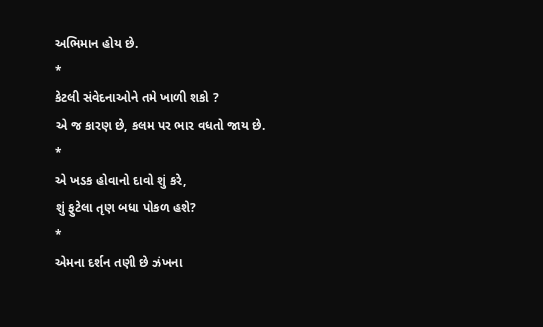અભિમાન હોય છે.
*
કેટલી સંવેદનાઓને તમે ખાળી શકો ?
એ જ કારણ છે, કલમ પર ભાર વધતો જાય છે.
*
એ ખડક હોવાનો દાવો શું કરે,
શું ફુટેલા તૃણ બધા પોકળ હશે?
*
એમના દર્શન તણી છે ઝંખના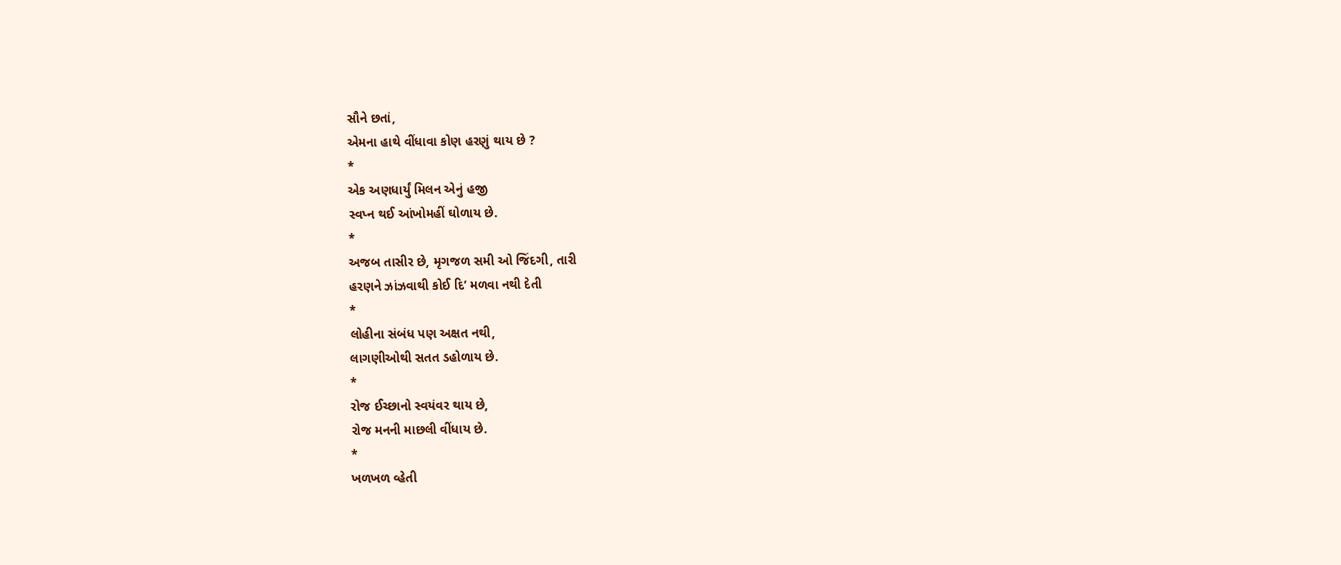સૌને છતાં,
એમના હાથે વીંધાવા કોણ હરણું થાય છે ?
*
એક અણધાર્યું મિલન એનું હજી
સ્વપ્ન થઈ આંખોમહીં ઘોળાય છે.
*
અજબ તાસીર છે, મૃગજળ સમી ઓ જિંદગી, તારી
હરણને ઝાંઝવાથી કોઈ દિ’ મળવા નથી દેતી
*
લોહીના સંબંધ પણ અક્ષત નથી,
લાગણીઓથી સતત ડહોળાય છે.
*
રોજ ઈચ્છાનો સ્વયંવર થાય છે,
રોજ મનની માછલી વીંધાય છે.
*
ખળખળ વ્હેતી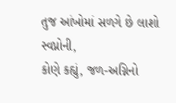તુજ આંખોમાં સળગે છે લાશો સ્વપ્નોની,
કોણે કહ્યું, જળ-અગ્નિનો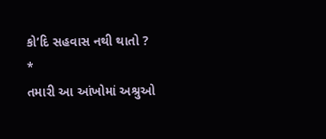કો’દિ સહવાસ નથી થાતો ?
*
તમારી આ આંખોમાં અશ્રુઓ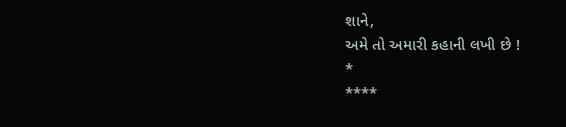શાને,
અમે તો અમારી કહાની લખી છે !
*
****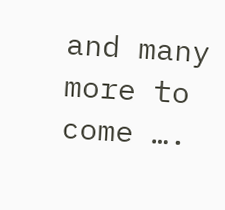and many more to come ….